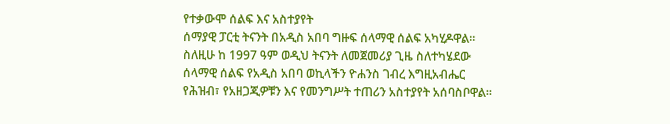የተቃውሞ ሰልፍ እና አስተያየት
ሰማያዊ ፓርቲ ትናንት በአዲስ አበባ ግዙፍ ሰላማዊ ሰልፍ አካሂዶዋል። ስለዚሁ ከ 1997 ዓም ወዲህ ትናንት ለመጀመሪያ ጊዜ ስለተካሄደው ሰላማዊ ሰልፍ የአዲስ አበባ ወኪላችን ዮሐንስ ገብረ እግዚአብሔር የሕዝብ፣ የአዘጋጂዎቹን እና የመንግሥት ተጠሪን አስተያየት አሰባስቦዋል።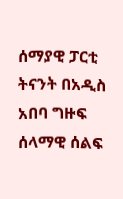ሰማያዊ ፓርቲ ትናንት በአዲስ አበባ ግዙፍ ሰላማዊ ሰልፍ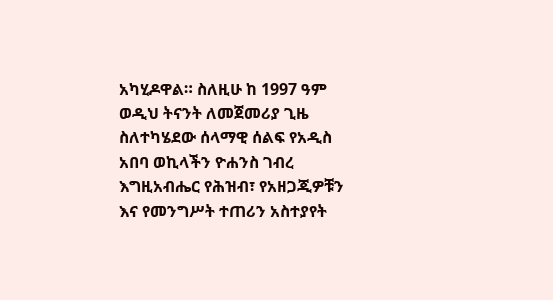አካሂዶዋል። ስለዚሁ ከ 1997 ዓም ወዲህ ትናንት ለመጀመሪያ ጊዜ ስለተካሄደው ሰላማዊ ሰልፍ የአዲስ አበባ ወኪላችን ዮሐንስ ገብረ እግዚአብሔር የሕዝብ፣ የአዘጋጂዎቹን እና የመንግሥት ተጠሪን አስተያየት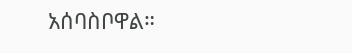አሰባስቦዋል።